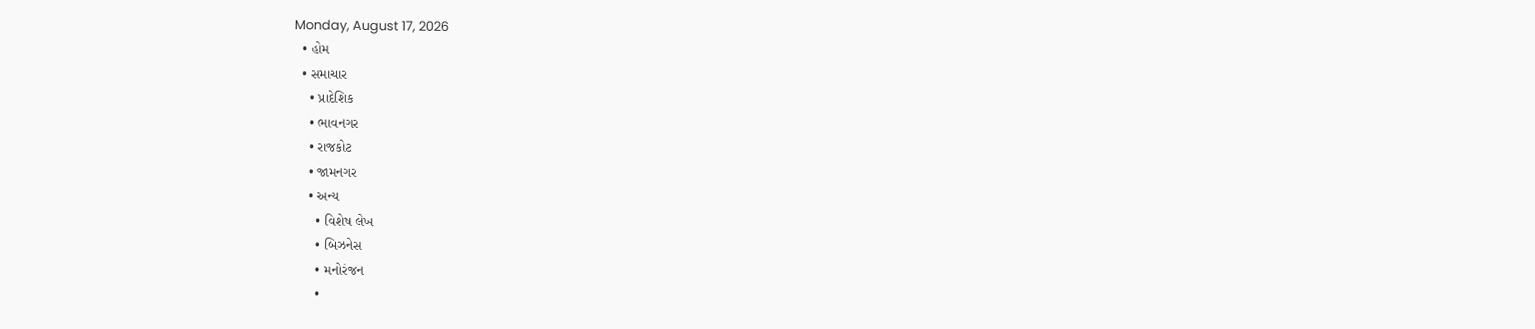Monday, August 17, 2026
  • હોમ
  • સમાચાર
    • પ્રાદેશિક
    • ભાવનગર
    • રાજકોટ
    • જામનગર
    • અન્ય
      • વિશેષ લેખ
      • બિઝનેસ
      • મનોરંજન
      •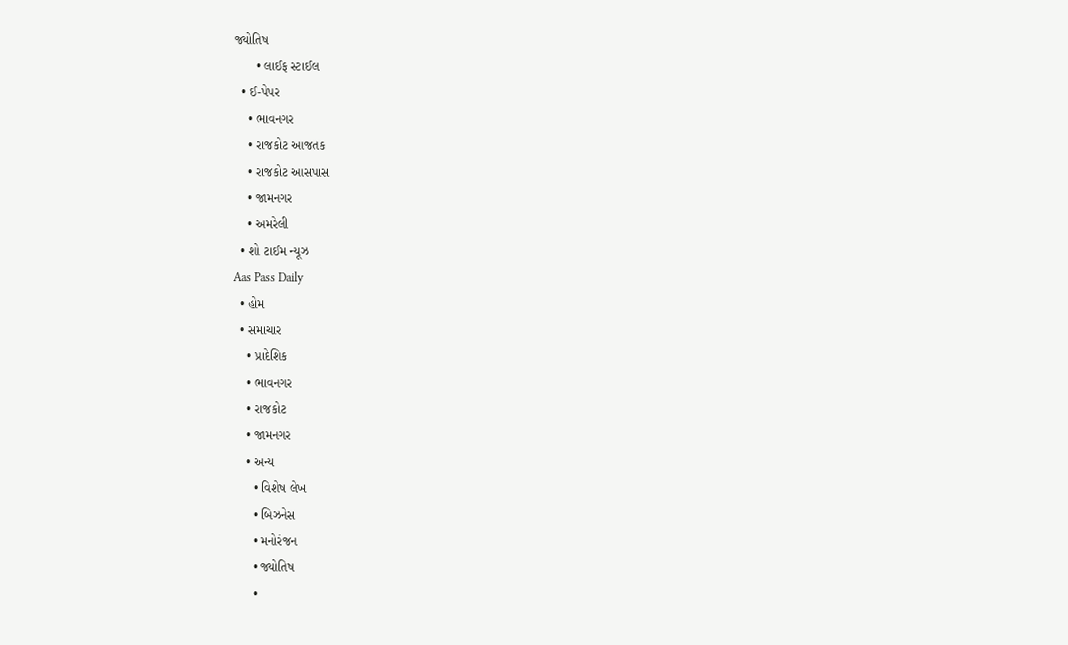જ્યોતિષ
      • લાઈફ સ્ટાઈલ
  • ઈ-પેપર
    • ભાવનગર
    • રાજકોટ આજતક
    • રાજકોટ આસપાસ
    • જામનગર
    • અમરેલી
  • શો ટાઈમ ન્યૂઝ
Aas Pass Daily
  • હોમ
  • સમાચાર
    • પ્રાદેશિક
    • ભાવનગર
    • રાજકોટ
    • જામનગર
    • અન્ય
      • વિશેષ લેખ
      • બિઝનેસ
      • મનોરંજન
      • જ્યોતિષ
      •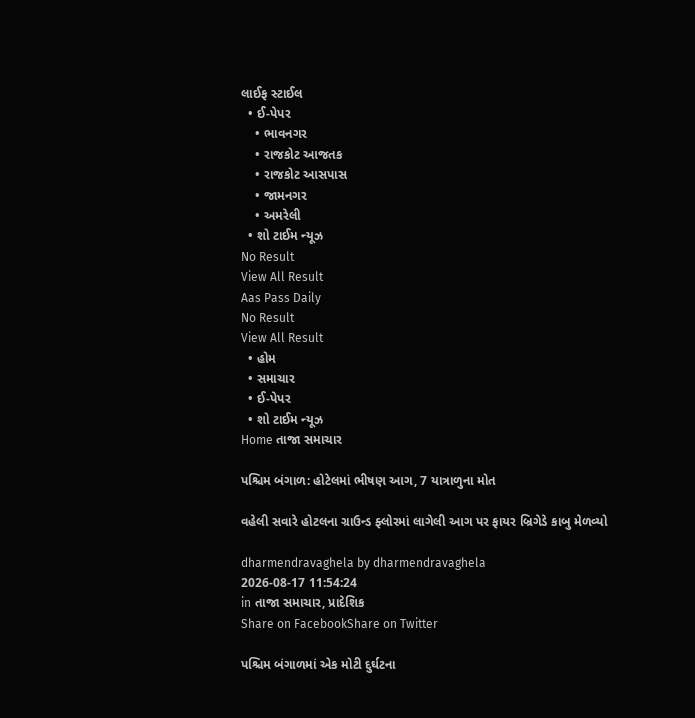લાઈફ સ્ટાઈલ
  • ઈ-પેપર
    • ભાવનગર
    • રાજકોટ આજતક
    • રાજકોટ આસપાસ
    • જામનગર
    • અમરેલી
  • શો ટાઈમ ન્યૂઝ
No Result
View All Result
Aas Pass Daily
No Result
View All Result
  • હોમ
  • સમાચાર
  • ઈ-પેપર
  • શો ટાઈમ ન્યૂઝ
Home તાજા સમાચાર

પશ્ચિમ બંગાળ: હોટેલમાં ભીષણ આગ, 7 યાત્રાળુના મોત

વહેલી સવારે હોટલના ગ્રાઉન્ડ ફ્લોરમાં લાગેલી આગ પર ફાયર બ્રિગેડે કાબુ મેળવ્યો

dharmendravaghela by dharmendravaghela
2026-08-17 11:54:24
in તાજા સમાચાર, પ્રાદેશિક
Share on FacebookShare on Twitter

પશ્ચિમ બંગાળમાં એક મોટી દુર્ઘટના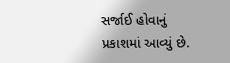સર્જાઈ હોવાનું પ્રકાશમાં આવ્યું છે.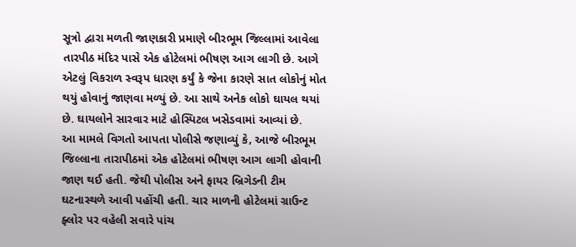સૂત્રો દ્વારા મળતી જાણકારી પ્રમાણે બીરભૂમ જિલ્લામાં આવેલા તારપીઠ મંદિર પાસે એક હોટેલમાં ભીષણ આગ લાગી છે. આગે એટલું વિકરાળ સ્વરૂપ ધારણ કર્યું કે જેના કારણે સાત લોકોનું મોત થયું હોવાનું જાણવા મળ્યું છે. આ સાથે અનેક લોકો ઘાયલ થયાં છે. ઘાયલોને સારવાર માટે હોસ્પિટલ ખસેડવામાં આવ્યાં છે.
આ મામલે વિગતો આપતા પોલીસે જણાવ્યું કે, આજે બીરભૂમ જિલ્લાના તારાપીઠમાં એક હોટેલમાં ભીષણ આગ લાગી હોવાની જાણ થઈ હતી. જેથી પોલીસ અને ફાયર બ્રિગેડની ટીમ ઘટનાસ્થળે આવી પહોંચી હતી. ચાર માળની હોટેલમાં ગ્રાઉન્ટ ફ્લોર પર વહેલી સવારે પાંચ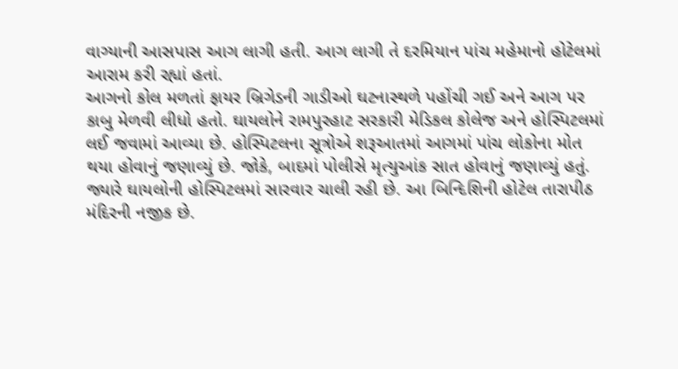વાગ્યાની આસપાસ આગ લાગી હતી. આગ લાગી તે દરમિયાન પાંચ મહેમાનો હોટેલમાં આરામ કરી રહ્યાં હતાં.
આગનો કોલ મળતાં ફાયર બ્રિગેડની ગાડીઓ ઘટનાસ્થળે પહોંચી ગઈ અને આગ પર કાબુ મેળવી લીધો હતો. ઘાયલોને રામપુરહાટ સરકારી મેડિકલ કોલેજ અને હોસ્પિટલમાં લઈ જવામાં આવ્યા છે. હોસ્પિટલના સૂત્રોએ શરૂઆતમાં આગમાં પાંચ લોકોના મોત થયા હોવાનું જણાવ્યું છે. જોકે, બાદમાં પોલીસે મૃત્યુઆંક સાત હોવાનું જણાવ્યું હતું. જ્યારે ઘાયલોની હોસ્પિટલમાં સારવાર ચાલી રહી છે. આ બિન્દિશિની હોટેલ તારાપીઠ મંદિરની નજીક છે.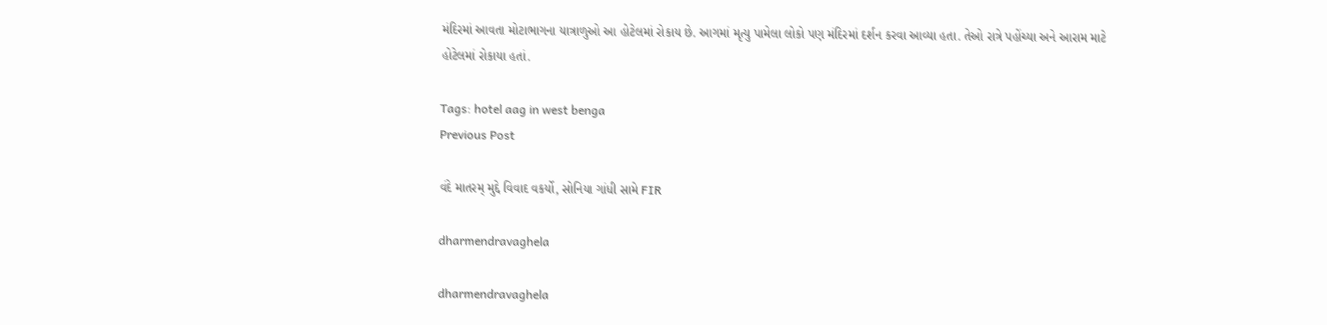મંદિરમાં આવતા મોટાભાગના યાત્રાળુઓ આ હોટેલમાં રોકાય છે. આગમાં મૃત્યુ પામેલા લોકો પણ મંદિરમાં દર્શન કરવા આવ્યા હતા. તેઓ રાત્રે પહોંચ્યા અને આરામ માટે હોટેલમાં રોકાયા હતાં.

Tags: hotel aag in west benga
Previous Post

વંદે માતરમ્ મુદ્દે વિવાદ વકર્યો, સોનિયા ગાંધી સામે FIR

dharmendravaghela

dharmendravaghela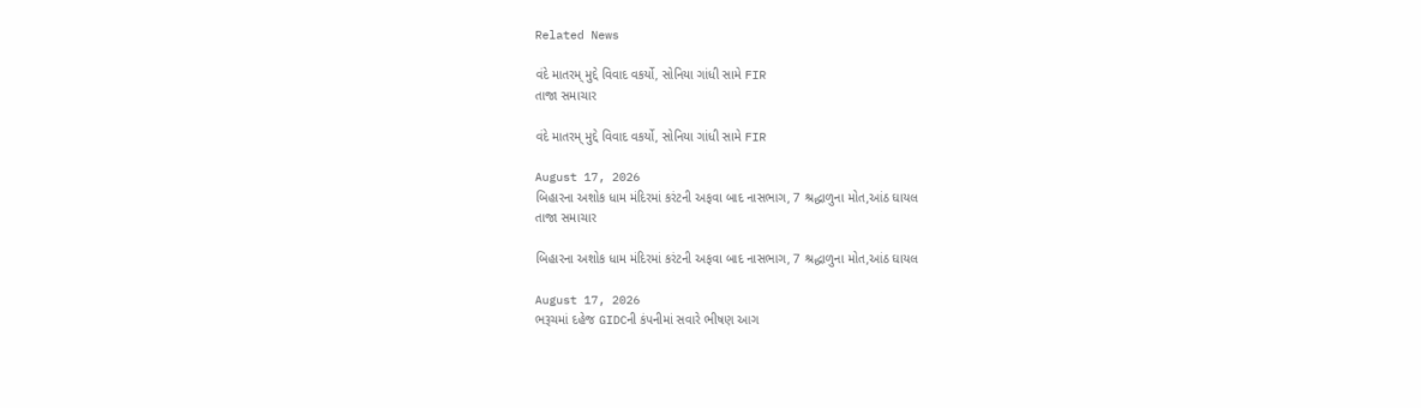Related News

વંદે માતરમ્ મુદ્દે વિવાદ વકર્યો, સોનિયા ગાંધી સામે FIR
તાજા સમાચાર

વંદે માતરમ્ મુદ્દે વિવાદ વકર્યો, સોનિયા ગાંધી સામે FIR

August 17, 2026
બિહારના અશોક ધામ મંદિરમાં કરંટની અફવા બાદ નાસભાગ, 7 શ્રદ્ધાળુના મોત,આંઠ ઘાયલ
તાજા સમાચાર

બિહારના અશોક ધામ મંદિરમાં કરંટની અફવા બાદ નાસભાગ, 7 શ્રદ્ધાળુના મોત,આંઠ ઘાયલ

August 17, 2026
ભરૂચમાં દહેજ GIDCની કંપનીમાં સવારે ભીષણ આગ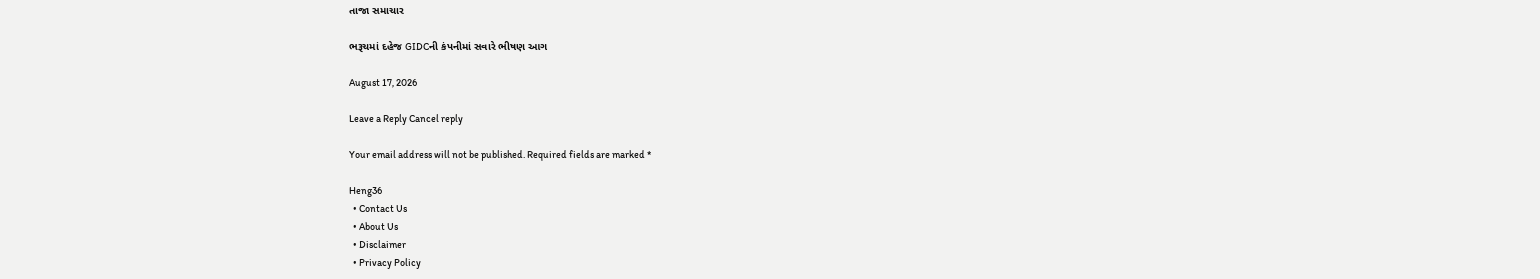તાજા સમાચાર

ભરૂચમાં દહેજ GIDCની કંપનીમાં સવારે ભીષણ આગ

August 17, 2026

Leave a Reply Cancel reply

Your email address will not be published. Required fields are marked *

Heng36
  • Contact Us
  • About Us
  • Disclaimer
  • Privacy Policy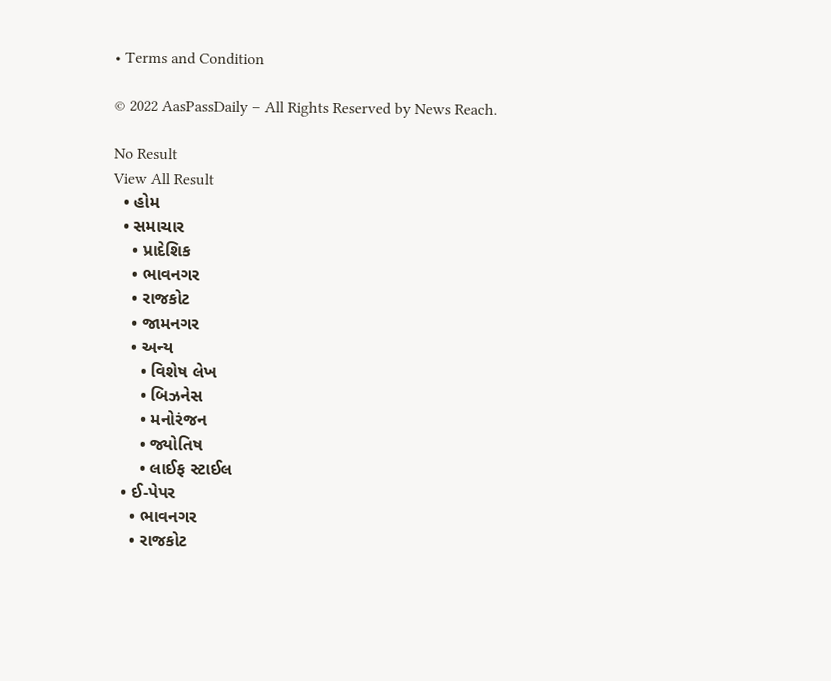• Terms and Condition

© 2022 AasPassDaily – All Rights Reserved by News Reach.

No Result
View All Result
  • હોમ
  • સમાચાર
    • પ્રાદેશિક
    • ભાવનગર
    • રાજકોટ
    • જામનગર
    • અન્ય
      • વિશેષ લેખ
      • બિઝનેસ
      • મનોરંજન
      • જ્યોતિષ
      • લાઈફ સ્ટાઈલ
  • ઈ-પેપર
    • ભાવનગર
    • રાજકોટ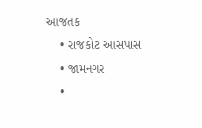આજતક
    • રાજકોટ આસપાસ
    • જામનગર
    •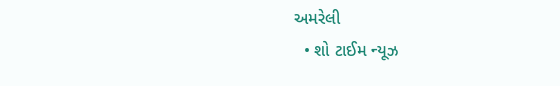અમરેલી
  • શો ટાઈમ ન્યૂઝ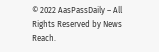© 2022 AasPassDaily – All Rights Reserved by News Reach.